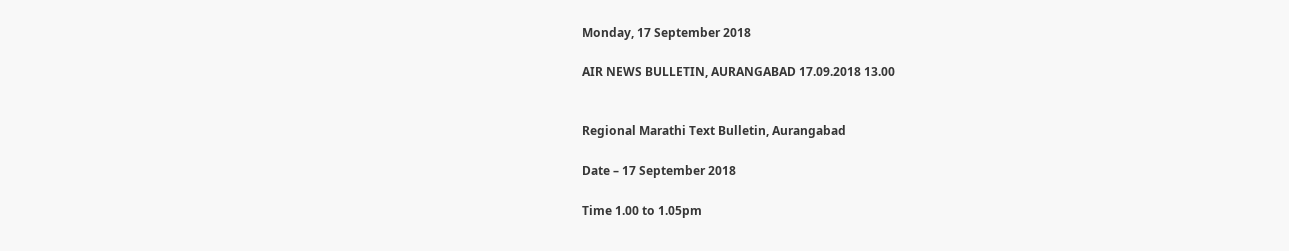Monday, 17 September 2018

AIR NEWS BULLETIN, AURANGABAD 17.09.2018 13.00


Regional Marathi Text Bulletin, Aurangabad

Date – 17 September 2018

Time 1.00 to 1.05pm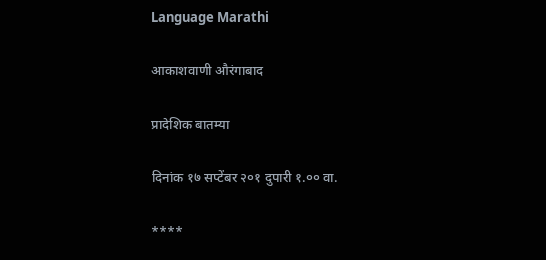Language Marathi

आकाशवाणी औरंगाबाद

प्रादेशिक बातम्या

दिनांक १७ सप्टेंबर २०१ दुपारी १.०० वा.

****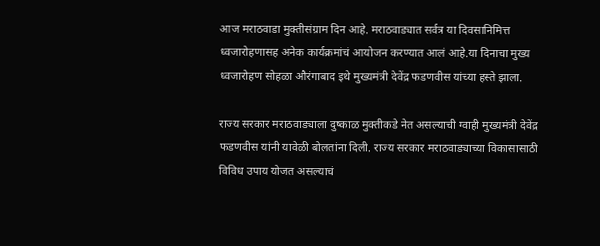आज मराठवाडा मुक्तीसंग्राम दिन आहे. मराठवाड्यात सर्वत्र या दिवसानिमित्त ध्वजारोहणासह अनेक कार्यक्रमांचं आयोजन करण्यात आलं आहे.या दिनाचा मुख्य ध्वजारोहण सोहळा औरंगाबाद इथे मुख्यमंत्री देवेंद्र फडणवीस यांच्या हस्ते झाला.

राज्य सरकार मराठवाड्याला दुष्काळ मुक्तीकडे नेत असल्याची ग्वाही मुख्यमंत्री देवेंद्र फडणवीस यांनी यावेळी बोलतांना दिली. राज्य सरकार मराठवाड्याच्या विकासासाठी विविध उपाय योजत असल्याचं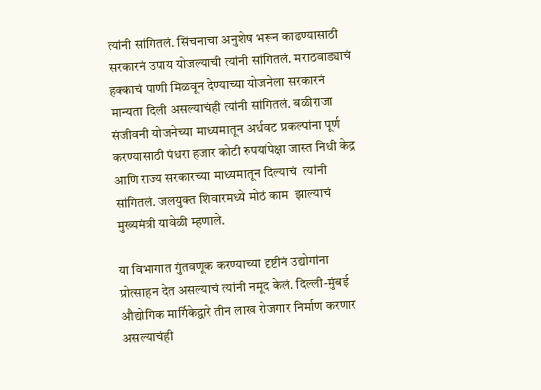त्यांनी सांगितलं. सिंचनाचा अनुशेष भरून काढण्यासाठी सरकारनं उपाय योजल्याची त्यांनी सांगितलं. मराठवाड्याचं हक्काचं पाणी मिळवून देण्याच्या योजनेला सरकारनं मान्यता दिली असल्याचंही त्यांनी सांगितलं. बळीराजा संजीवनी योजनेच्या माध्यमातून अर्धवट प्रकल्पांना पूर्ण करण्यासाठी पंधरा हजार कोटी रुपयांपेक्षा जास्त निधी केद्र आणि राज्य सरकारच्या माध्यमातून दिल्याचं  त्यांनी सांगितलं. जलयुक्त शिवारमध्ये मोठं काम  झाल्याचं मुख्यमंत्री यावेळी म्हणाले.

या विभागात गुंतवणूक करण्याच्या दृष्टीनं उद्योगांना प्रोत्साहन देत असल्याचं त्यांनी नमूद केलं. दिल्ली-मुंबई औद्योगिक मार्गिकेद्वारे तीन लाख रोजगार निर्माण करणार असल्याचंही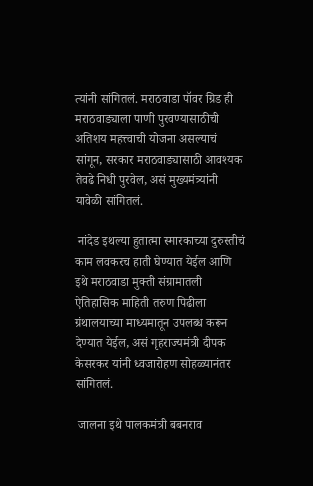त्यांनी सांगितलं. मराठवाडा पॉवर ग्रिड ही मराठवाड्याला पाणी पुरवण्यासाठीची अतिशय महत्त्वाची योजना असल्याचं सांगून, सरकार मराठवाड्यासाठी आवश्यक तेवढे निधी पुरवेल, असं मुख्यमंत्र्यांनी यावेळी सांगितलं.

 नांदेड इथल्या हुतात्मा स्मारकाच्या दुरुस्तीचं काम लवकरच हाती घेण्यात येईल आणि इथे मराठवाडा मुक्ती संग्रामातली ऐतिहासिक माहिती तरुण पिढीला ग्रंथालयाच्या माध्यमातून उपलब्ध करून देण्यात येईल, असं गृहराज्यमंत्री दीपक केसरकर यांनी ध्वजारोहण सोहळ्यानंतर सांगितलं.

 जालना इथे पालकमंत्री बबनराव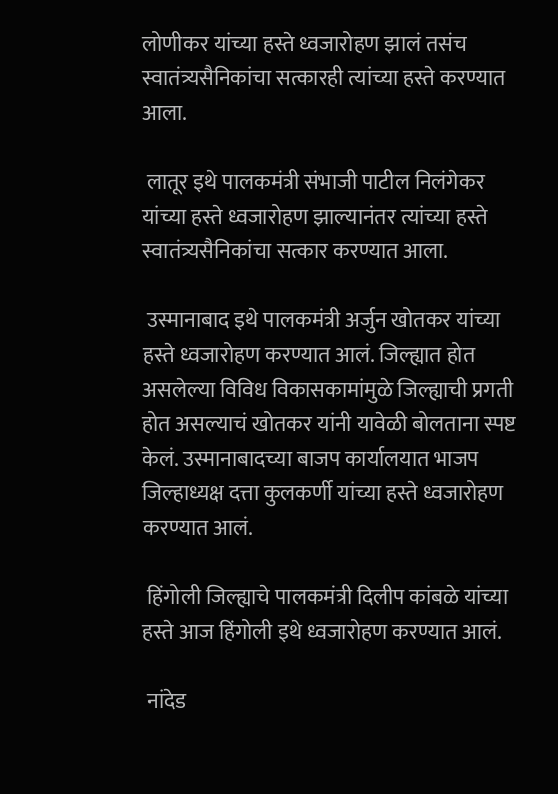लोणीकर यांच्या हस्ते ध्वजारोहण झालं तसंच स्वातंत्र्यसैनिकांचा सत्कारही त्यांच्या हस्ते करण्यात आला.

 लातूर इथे पालकमंत्री संभाजी पाटील निलंगेकर यांच्या हस्ते ध्वजारोहण झाल्यानंतर त्यांच्या हस्ते स्वातंत्र्यसैनिकांचा सत्कार करण्यात आला.

 उस्मानाबाद इथे पालकमंत्री अर्जुन खोतकर यांच्या हस्ते ध्वजारोहण करण्यात आलं. जिल्ह्यात होत असलेल्या विविध विकासकामांमुळे जिल्ह्याची प्रगती होत असल्याचं खोतकर यांनी यावेळी बोलताना स्पष्ट केलं. उस्मानाबादच्या बाजप कार्यालयात भाजप जिल्हाध्यक्ष दत्ता कुलकर्णी यांच्या हस्ते ध्वजारोहण करण्यात आलं.

 हिंगोली जिल्ह्याचे पालकमंत्री दिलीप कांबळे यांच्या हस्ते आज हिंगोली इथे ध्वजारोहण करण्यात आलं.

 नांदेड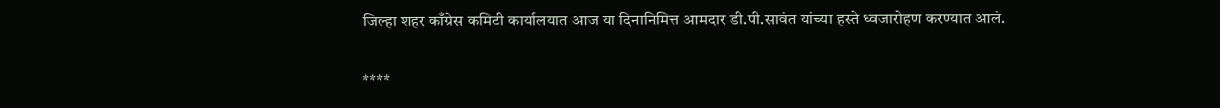जिल्हा शहर काँग्रेस कमिटी कार्यालयात आज या दिनानिमित्त आमदार डी.पी.सावंत यांच्या हस्ते ध्वजारोहण करण्यात आलं.

****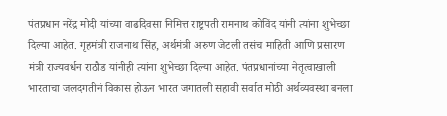पंतप्रधान नरेंद्र मोदी यांच्या वाढदिवसा निमित्त राष्ट्रपती रामनाथ कोविंद यांनी त्यांना शुभेच्छा दिल्या आहेत. गृहमंत्री राजनाथ सिंह, अर्थमंत्री अरुण जेटली तसंच माहिती आणि प्रसारण मंत्री राज्यवर्धन राठौड यांनीही त्यांना शुभेच्छा दिल्या आहेत. पंतप्रधानांच्या नेतृत्वाखाली भारताचा जलदगतीनं विकास होऊन भारत जगातली सहावी सर्वात मोठी अर्थव्यवस्था बनला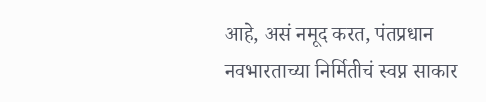आहे, असं नमूद करत, पंतप्रधान नवभारताच्या निर्मितीचं स्वप्न साकार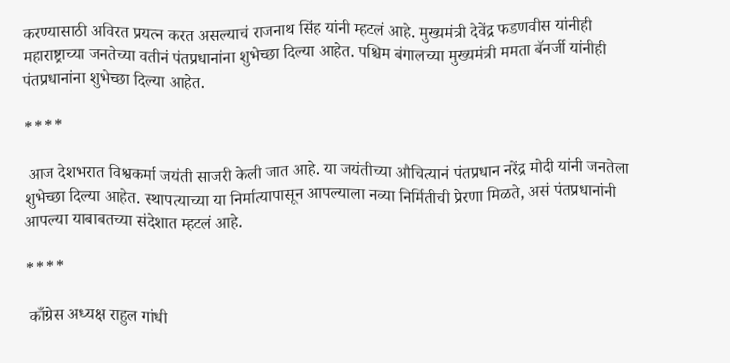करण्यासाठी अविरत प्रयत्न करत असल्याचं राजनाथ सिंह यांनी म्हटलं आहे. मुख्यमंत्री देवेंद्र फडणवीस यांनीही महाराष्ट्राच्या जनतेच्या वतीनं पंतप्रधानांना शुभेच्छा दिल्या आहेत. पश्चिम बंगालच्या मुख्यमंत्री ममता बॅनर्जी यांनीही पंतप्रधानांना शुभेच्छा दिल्या आहेत.

****

 आज देशभरात विश्वकर्मा जयंती साजरी केली जात आहे. या जयंतीच्या औचित्यानं पंतप्रधान नरेंद्र मोदी यांनी जनतेला शुभेच्छा दिल्या आहेत. स्थापत्याच्या या निर्मात्यापासून आपल्याला नव्या निर्मितीची प्रेरणा मिळते, असं पंतप्रधानांनी आपल्या याबाबतच्या संदेशात म्हटलं आहे.

****

 काँग्रेस अध्यक्ष राहुल गांधी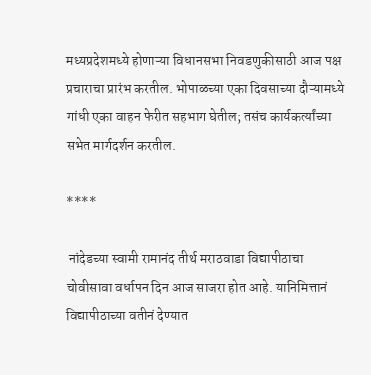मध्यप्रदेशमध्ये होणाऱ्या विधानसभा निवडणुकीसाठी आज पक्ष प्रचाराचा प्रारंभ करतील. भोपाळच्या एका दिवसाच्या दौऱ्यामध्ये गांधी एका वाहन फेरीत सहभाग घेतील; तसंच कार्यकर्त्यांच्या सभेत मार्गदर्शन करतील.

****

 नांदेडच्या स्वामी रामानंद तीर्थ मराठवाडा विद्यापीठाचा चोवीसावा वर्धापन दिन आज साजरा होत आहे. यानिमित्तानं विद्यापीठाच्या वतीनं देण्यात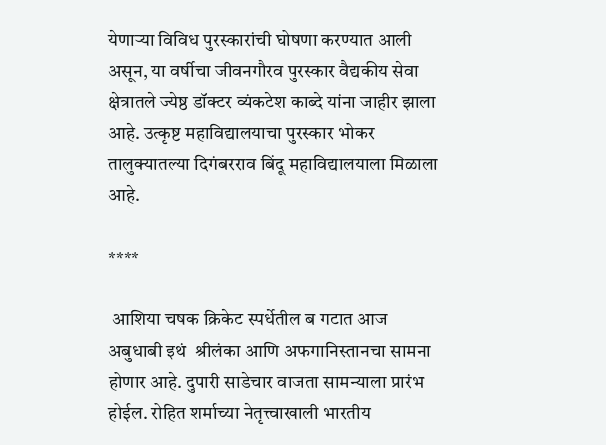येणाऱ्या विविध पुरस्कारांची घोषणा करण्यात आली असून, या वर्षीचा जीवनगौरव पुरस्कार वैद्यकीय सेवा क्षेत्रातले ज्येष्ठ डॉक्टर व्यंकटेश काब्दे यांना जाहीर झाला आहे. उत्कृष्ट महाविद्यालयाचा पुरस्कार भोकर तालुक्यातल्या दिगंबरराव बिंदू महाविद्यालयाला मिळाला आहे.

****

 आशिया चषक क्रिकेट स्पर्धेतील ब गटात आज  अबुधाबी इथं  श्रीलंका आणि अफगानिस्तानचा सामना होणार आहे. दुपारी साडेचार वाजता सामन्याला प्रारंभ होईल. रोहित शर्माच्या नेतृत्त्वाखाली भारतीय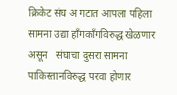क्रिकेट संघ अ गटात आपला पहिला सामना उद्या हाँगकाँगविरुद्ध खेळणार असून   संघाचा दुसरा सामना पाकिस्तानविरुद्ध परवा होणार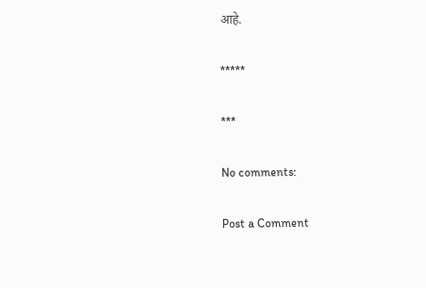आहे.

*****

***

No comments:

Post a Comment